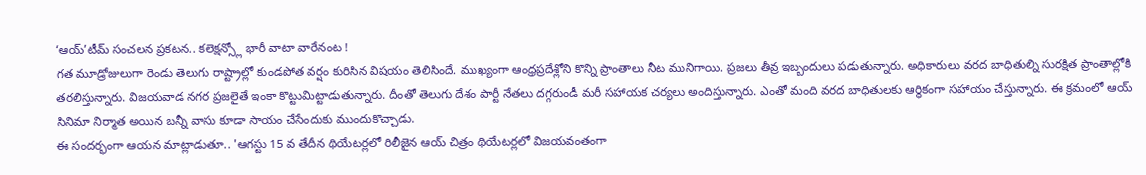‘ఆయ్’టీమ్ సంచలన ప్రకటన.. కలెక్షన్స్లో భారీ వాటా వారేనంట !
గత మూడ్రోజులుగా రెండు తెలుగు రాష్ట్రాల్లో కుండపోత వర్షం కురిసిన విషయం తెలిసిందే. ముఖ్యంగా ఆంధ్రప్రదేశ్లోని కొన్ని ప్రాంతాలు నీట మునిగాయి. ప్రజలు తీవ్ర ఇబ్బందులు పడుతున్నారు. అధికారులు వరద బాధితుల్ని సురక్షిత ప్రాంతాల్లోకి తరలిస్తున్నారు. విజయవాడ నగర ప్రజలైతే ఇంకా కొట్టుమిట్టాడుతున్నారు. దీంతో తెలుగు దేశం పార్టీ నేతలు దగ్గరుండీ మరీ సహాయక చర్యలు అందిస్తున్నారు. ఎంతో మంది వరద బాధితులకు ఆర్థికంగా సహాయం చేస్తున్నారు. ఈ క్రమంలో ఆయ్ సినిమా నిర్మాత అయిన బన్నీ వాసు కూడా సాయం చేసేందుకు ముందుకొచ్చాడు.
ఈ సందర్భంగా ఆయన మాట్లాడుతూ.. 'ఆగస్టు 15 వ తేదీన థియేటర్లలో రిలీజైన ఆయ్ చిత్రం థియేటర్లలో విజయవంతంగా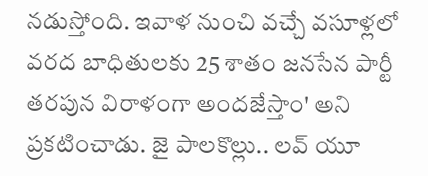నడుస్తోంది. ఇవాళ నుంచి వచ్చే వసూళ్లలో వరద బాధితులకు 25 శాతం జనసేన పార్టీ తరపున విరాళంగా అందజేస్తాం' అని ప్రకటించాడు. జై పాలకొల్లు.. లవ్ యూ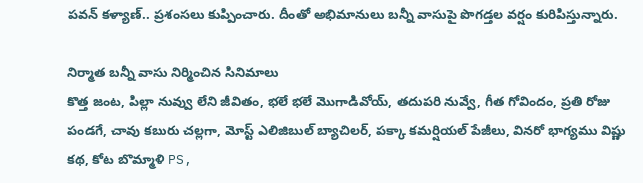పవన్ కళ్యాణ్.. ప్రశంసలు కుప్పించారు. దీంతో అభిమానులు బన్నీ వాసుపై పొగడ్తల వర్షం కురిపిస్తున్నారు.

నిర్మాత బన్నీ వాసు నిర్మించిన సినిమాలు
కొత్త జంట, పిల్లా నువ్వు లేని జీవితం, భలే భలే మొగాడివోయ్, తదుపరి నువ్వే, గీత గోవిందం, ప్రతి రోజు పండగే, చావు కబురు చల్లగా, మోస్ట్ ఎలిజిబుల్ బ్యాచిలర్, పక్కా కమర్షియల్ పేజీలు, వినరో భాగ్యము విష్ణు కథ, కోట బొమ్మాళి PS,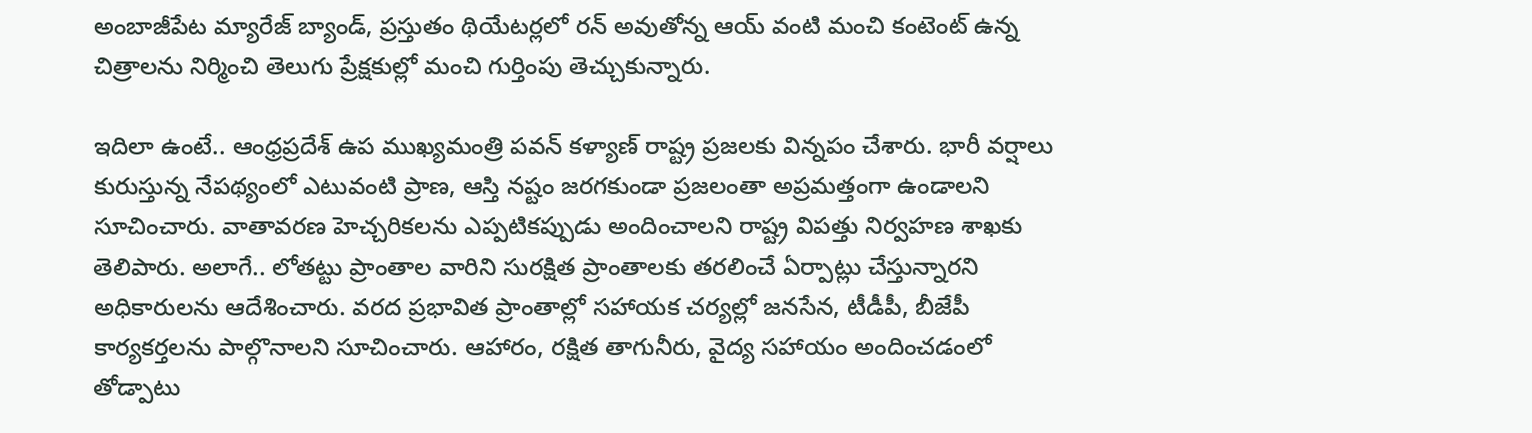అంబాజీపేట మ్యారేజ్ బ్యాండ్, ప్రస్తుతం థియేటర్లలో రన్ అవుతోన్న ఆయ్ వంటి మంచి కంటెంట్ ఉన్న చిత్రాలను నిర్మించి తెలుగు ప్రేక్షకుల్లో మంచి గుర్తింపు తెచ్చుకున్నారు.

ఇదిలా ఉంటే.. ఆంధ్రప్రదేశ్ ఉప ముఖ్యమంత్రి పవన్ కళ్యాణ్ రాష్ట్ర ప్రజలకు విన్నపం చేశారు. భారీ వర్షాలు కురుస్తున్న నేపథ్యంలో ఎటువంటి ప్రాణ, ఆస్తి నష్టం జరగకుండా ప్రజలంతా అప్రమత్తంగా ఉండాలని సూచించారు. వాతావరణ హెచ్చరికలను ఎప్పటికప్పుడు అందించాలని రాష్ట్ర విపత్తు నిర్వహణ శాఖకు తెలిపారు. అలాగే.. లోతట్టు ప్రాంతాల వారిని సురక్షిత ప్రాంతాలకు తరలించే ఏర్పాట్లు చేస్తున్నారని అధికారులను ఆదేశించారు. వరద ప్రభావిత ప్రాంతాల్లో సహాయక చర్యల్లో జనసేన, టీడీపీ, బీజేపీ కార్యకర్తలను పాల్గొనాలని సూచించారు. ఆహారం, రక్షిత తాగునీరు, వైద్య సహాయం అందించడంలో తోడ్పాటు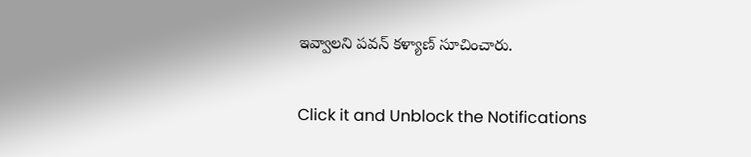ఇవ్వాలని పవన్ కళ్యాణ్ సూచించారు.


Click it and Unblock the Notifications